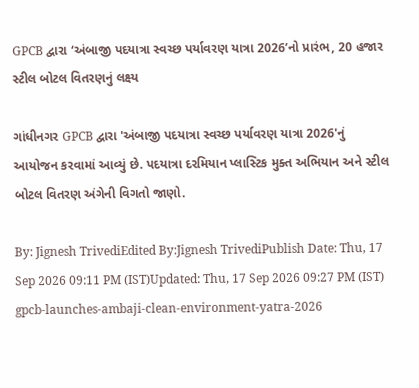GPCB દ્વારા ‘અંબાજી પદયાત્રા સ્વચ્છ પર્યાવરણ યાત્રા 2026’નો પ્રારંભ, 20 હજાર સ્ટીલ બોટલ વિતરણનું લક્ષ્ય

ગાંધીનગર GPCB દ્વારા 'અંબાજી પદયાત્રા સ્વચ્છ પર્યાવરણ યાત્રા 2026'નું આયોજન કરવામાં આવ્યું છે. પદયાત્રા દરમિયાન પ્લાસ્ટિક મુક્ત અભિયાન અને સ્ટીલ બોટલ વિતરણ અંગેની વિગતો જાણો.

By: Jignesh TrivediEdited By:Jignesh TrivediPublish Date: Thu, 17 Sep 2026 09:11 PM (IST)Updated: Thu, 17 Sep 2026 09:27 PM (IST)
gpcb-launches-ambaji-clean-environment-yatra-2026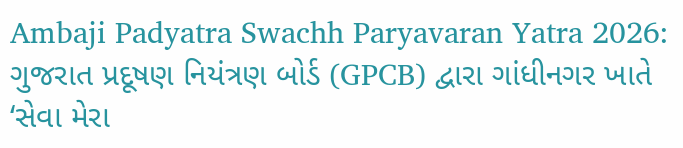Ambaji Padyatra Swachh Paryavaran Yatra 2026: ગુજરાત પ્રદૂષણ નિયંત્રણ બોર્ડ (GPCB) દ્વારા ગાંધીનગર ખાતે ‘સેવા મેરા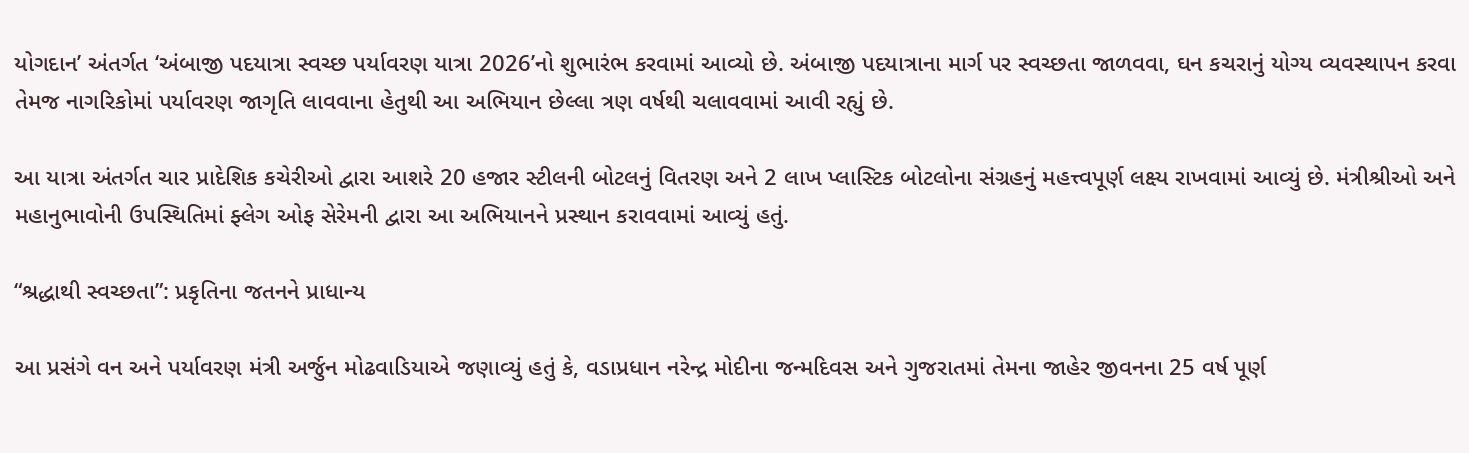યોગદાન’ અંતર્ગત ‘અંબાજી પદયાત્રા સ્વચ્છ પર્યાવરણ યાત્રા 2026’નો શુભારંભ કરવામાં આવ્યો છે. અંબાજી પદયાત્રાના માર્ગ પર સ્વચ્છતા જાળવવા, ઘન કચરાનું યોગ્ય વ્યવસ્થાપન કરવા તેમજ નાગરિકોમાં પર્યાવરણ જાગૃતિ લાવવાના હેતુથી આ અભિયાન છેલ્લા ત્રણ વર્ષથી ચલાવવામાં આવી રહ્યું છે.

આ યાત્રા અંતર્ગત ચાર પ્રાદેશિક કચેરીઓ દ્વારા આશરે 20 હજાર સ્ટીલની બોટલનું વિતરણ અને 2 લાખ પ્લાસ્ટિક બોટલોના સંગ્રહનું મહત્ત્વપૂર્ણ લક્ષ્ય રાખવામાં આવ્યું છે. મંત્રીશ્રીઓ અને મહાનુભાવોની ઉપસ્થિતિમાં ફ્લેગ ઓફ સેરેમની દ્વારા આ અભિયાનને પ્રસ્થાન કરાવવામાં આવ્યું હતું.

“શ્રદ્ધાથી સ્વચ્છતા”: પ્રકૃતિના જતનને પ્રાધાન્ય

આ પ્રસંગે વન અને પર્યાવરણ મંત્રી અર્જુન મોઢવાડિયાએ જણાવ્યું હતું કે, વડાપ્રધાન નરેન્દ્ર મોદીના જન્મદિવસ અને ગુજરાતમાં તેમના જાહેર જીવનના 25 વર્ષ પૂર્ણ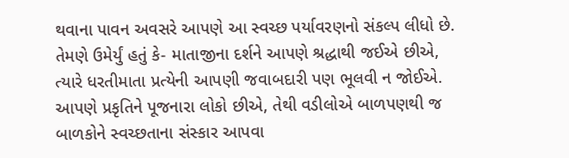થવાના પાવન અવસરે આપણે આ સ્વચ્છ પર્યાવરણનો સંકલ્પ લીધો છે. તેમણે ઉમેર્યું હતું કે- માતાજીના દર્શને આપણે શ્રદ્ધાથી જઈએ છીએ, ત્યારે ધરતીમાતા પ્રત્યેની આપણી જવાબદારી પણ ભૂલવી ન જોઈએ. આપણે પ્રકૃતિને પૂજનારા લોકો છીએ, તેથી વડીલોએ બાળપણથી જ બાળકોને સ્વચ્છતાના સંસ્કાર આપવા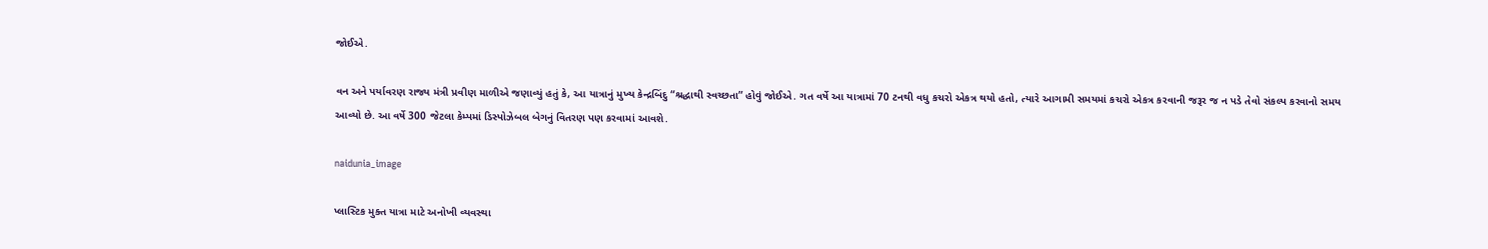જોઈએ.

વન અને પર્યાવરણ રાજ્ય મંત્રી પ્રવીણ માળીએ જણાવ્યું હતું કે, આ યાત્રાનું મુખ્ય કેન્દ્રબિંદુ “શ્રદ્ધાથી સ્વચ્છતા” હોવું જોઈએ. ગત વર્ષે આ યાત્રામાં 70 ટનથી વધુ કચરો એકત્ર થયો હતો, ત્યારે આગામી સમયમાં કચરો એકત્ર કરવાની જરૂર જ ન પડે તેવો સંકલ્પ કરવાનો સમય આવ્યો છે. આ વર્ષે 300 જેટલા કેમ્પમાં ડિસ્પોઝેબલ બેગનું વિતરણ પણ કરવામાં આવશે.

naidunia_image

પ્લાસ્ટિક મુક્ત યાત્રા માટે અનોખી વ્યવસ્થા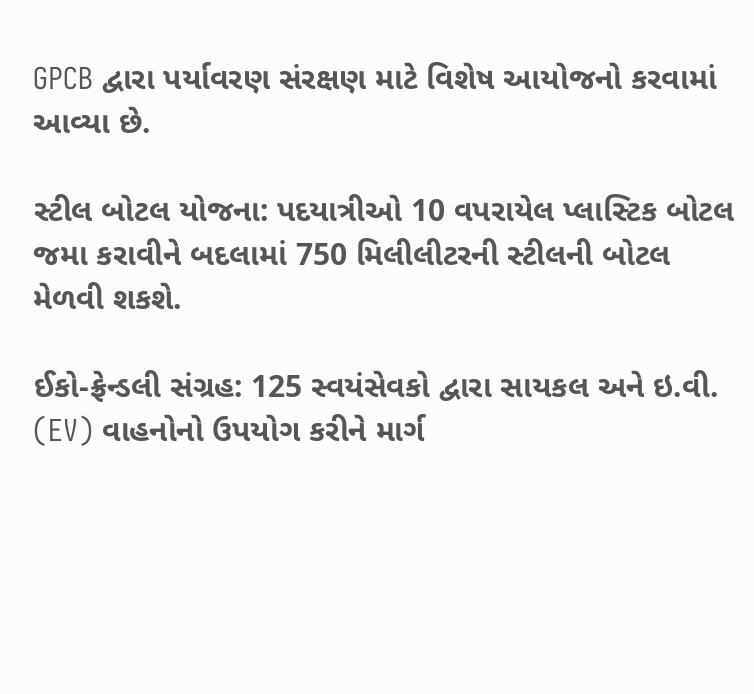GPCB દ્વારા પર્યાવરણ સંરક્ષણ માટે વિશેષ આયોજનો કરવામાં આવ્યા છે.

સ્ટીલ બોટલ યોજના: પદયાત્રીઓ 10 વપરાયેલ પ્લાસ્ટિક બોટલ જમા કરાવીને બદલામાં 750 મિલીલીટરની સ્ટીલની બોટલ મેળવી શકશે.

ઈકો-ફ્રેન્ડલી સંગ્રહ: 125 સ્વયંસેવકો દ્વારા સાયકલ અને ઇ.વી. (EV) વાહનોનો ઉપયોગ કરીને માર્ગ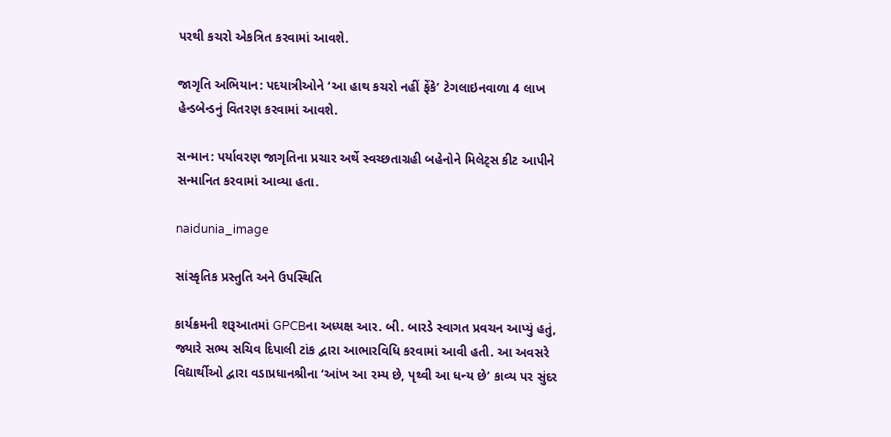પરથી કચરો એકત્રિત કરવામાં આવશે.

જાગૃતિ અભિયાન: પદયાત્રીઓને ‘આ હાથ કચરો નહીં ફેંકે’ ટેગલાઇનવાળા 4 લાખ હેન્ડબેન્ડનું વિતરણ કરવામાં આવશે.

સન્માન: પર્યાવરણ જાગૃતિના પ્રચાર અર્થે સ્વચ્છતાગ્રહી બહેનોને મિલેટ્સ કીટ આપીને સન્માનિત કરવામાં આવ્યા હતા.

naidunia_image

સાંસ્કૃતિક પ્રસ્તુતિ અને ઉપસ્થિતિ

કાર્યક્રમની શરૂઆતમાં GPCBના અધ્યક્ષ આર. બી. બારડે સ્વાગત પ્રવચન આપ્યું હતું, જ્યારે સભ્ય સચિવ દિપાલી ટાંક દ્વારા આભારવિધિ કરવામાં આવી હતી. આ અવસરે વિદ્યાર્થીઓ દ્વારા વડાપ્રધાનશ્રીના ‘આંખ આ રમ્ય છે, પૃથ્વી આ ધન્ય છે’ કાવ્ય પર સુંદર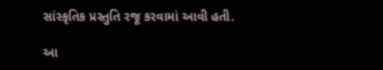સાંસ્કૃતિક પ્રસ્તુતિ રજૂ કરવામાં આવી હતી.

આ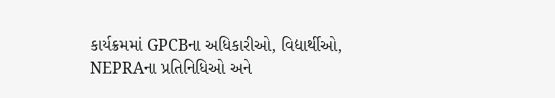કાર્યક્રમમાં GPCBના અધિકારીઓ, વિદ્યાર્થીઓ, NEPRAના પ્રતિનિધિઓ અને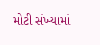મોટી સંખ્યામાં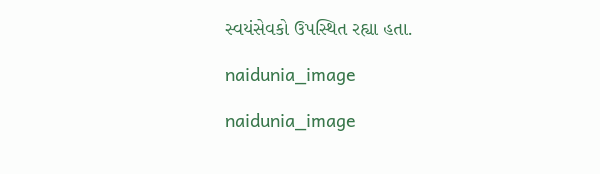સ્વયંસેવકો ઉપસ્થિત રહ્યા હતા.

naidunia_image

naidunia_image